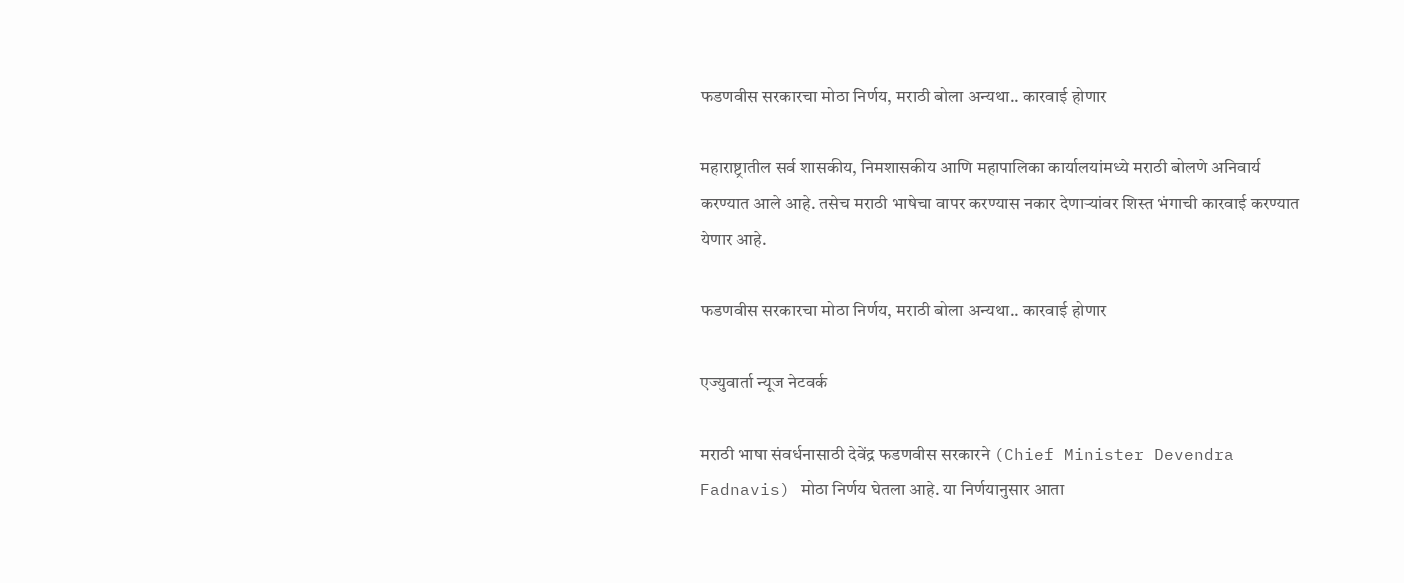फडणवीस सरकारचा मोठा निर्णय, मराठी बोला अन्यथा.. कारवाई होणार

महाराष्ट्रातील सर्व शासकीय, निमशासकीय आणि महापालिका कार्यालयांमध्ये मराठी बोलणे अनिवार्य करण्यात आले आहे. तसेच मराठी भाषेचा वापर करण्यास नकार देणाऱ्यांवर शिस्त भंगाची कारवाई करण्यात येणार आहे.

फडणवीस सरकारचा मोठा निर्णय, मराठी बोला अन्यथा.. कारवाई होणार

एज्युवार्ता न्यूज नेटवर्क

मराठी भाषा संवर्धनासाठी देवेंद्र फडणवीस सरकारने (Chief Minister Devendra Fadnavis) मोठा निर्णय घेतला आहे. या निर्णयानुसार आता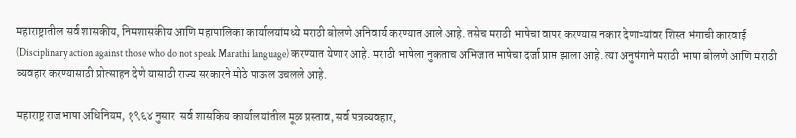महाराष्ट्रातील सर्व शासकीय, निमशासकीय आणि महापालिका कार्यालयांमध्ये मराठी बोलणे अनिवार्य करण्यात आले आहे. तसेच मराठी भाषेचा वापर करण्यास नकार देणाऱ्यांवर शिस्त भंगाची कारवाई (Disciplinary action against those who do not speak Marathi language) करण्यात येणार आहे. मराठी भाषेला नुकताच अभिजात भाषेचा दर्जा प्राप्त झाला आहे. त्या अनुषंगाने मराठी भाषा बोलणे आणि मराठी व्यवहार करण्यासाठी प्रोत्साहन देणे यासाठी राज्य सरकारने मोठे पाऊल उचलले आहे.

महाराष्ट्र राजभाषा अधिनियम, १९६४ नुसार  सर्व शासकिय कार्यालयांतील मूळ प्रस्ताव, सर्व पत्रव्यवहार,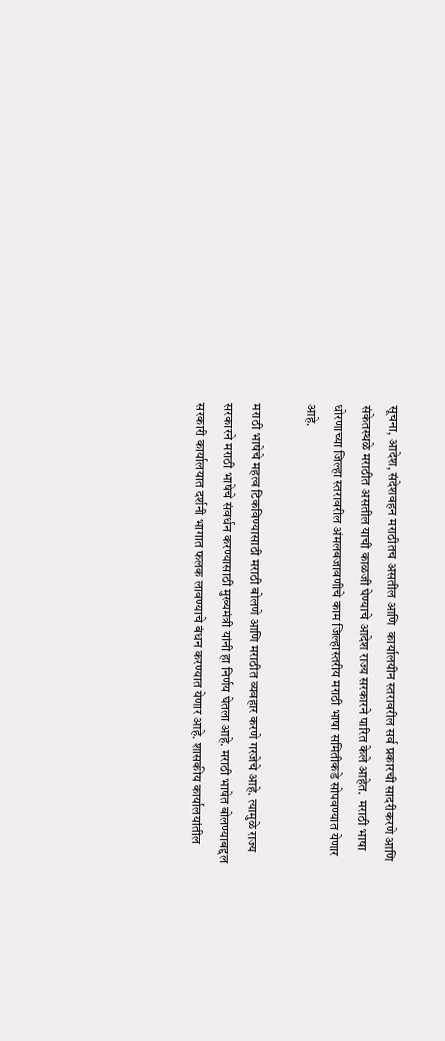सूचना, आदेश, संदेशवहन मराठीतच असतील आणि  कार्यालयीन स्तरावरील सर्व प्रकारची सादरीकरणे आणि संकेतस्थळे मराठीत असतील याची काळजी घेण्याचे आदेश राज्य सरकारने पारित केले आहेत.  मराठी भाषा धोरणाच्या जिल्हा स्तरावरील अंमलबजावणीचे काम जिल्हास्तरीय मराठी भाषा समितीकडे सोपवण्यात येणार आहे.

मराठी भाषेचे महत्व टिकविण्यासाठी मराठी बोलणे आणि मराठीत व्यवहार करणे गरजेचे आहे. त्यामुळे राज्य सरकारने मराठी भाषेचे संवर्धन करण्यासाठी मुख्यमंत्री यांनी हा निर्णय घेतला आहे. मराठी भाषेत बोलण्याबद्दल सरकारी कार्यालयात दर्शनी भागात फलक लावण्याचे बंधन करण्यात येणार आहे. शासकीय कार्यालयांतील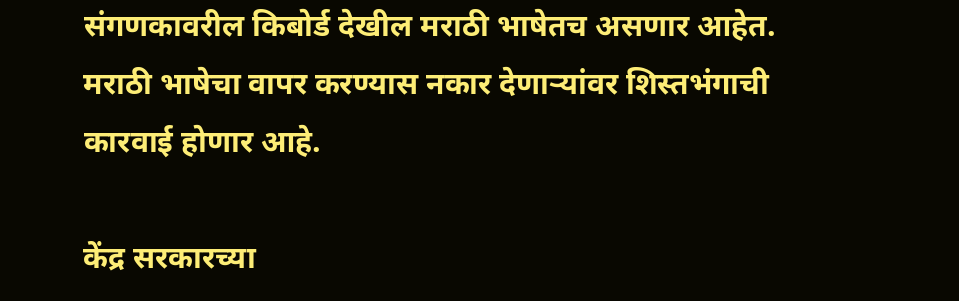संगणकावरील किबोर्ड देखील मराठी भाषेतच असणार आहेत. मराठी भाषेचा वापर करण्यास नकार देणाऱ्यांवर शिस्तभंगाची कारवाई होणार आहे.

केंद्र सरकारच्या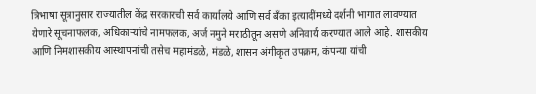त्रिभाषा सूत्रानुसार राज्यातील केंद्र सरकारची सर्व कार्यालये आणि सर्व बँका इत्यादींमध्ये दर्शनी भागात लावण्यात येणारे सूचनाफलक, अधिकाऱ्यांचे नामफलक, अर्ज नमुने मराठीतून असणे अनिवार्य करण्यात आले आहे. शासकीय आणि निमशासकीय आस्थापनांची तसेच महामंडळे, मंडळे, शासन अंगीकृत उपक्रम, कंपन्या यांची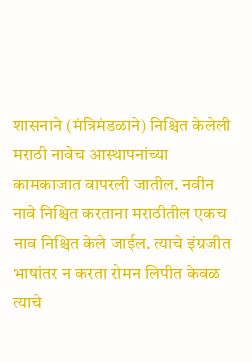शासनाने (मंत्रिमंडळाने) निश्चित केलेली मराठी नावेच आस्थापनांच्या कामकाजात वापरली जातील. नवीन नावे निश्चित करताना मराठीतील एकच नाव निश्चित केले जाईल. त्याचे इंग्रजीत भाषांतर न करता रोमन लिपीत केवळ त्याचे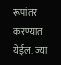रूपांतर करण्यात येईल. ज्या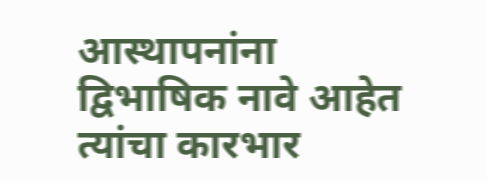आस्थापनांना द्विभाषिक नावे आहेत त्यांचा कारभार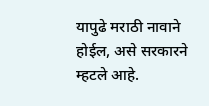यापुढे मराठी नावाने होईल, असे सरकारने म्हटले आहे.